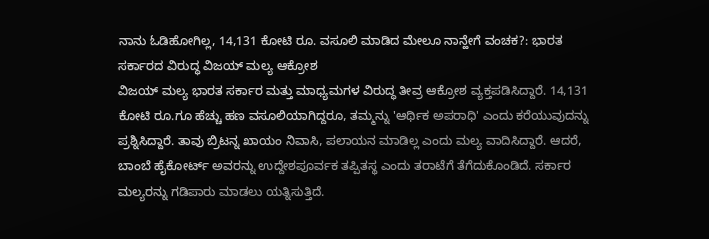ನಾನು ಓಡಿಹೋಗಿಲ್ಲ, 14,131 ಕೋಟಿ ರೂ. ವಸೂಲಿ ಮಾಡಿದ ಮೇಲೂ ನಾನ್ಹೇಗೆ ವಂಚಕ?: ಭಾರತ ಸರ್ಕಾರದ ವಿರುದ್ಧ ವಿಜಯ್ ಮಲ್ಯ ಆಕ್ರೋಶ
ವಿಜಯ್ ಮಲ್ಯ ಭಾರತ ಸರ್ಕಾರ ಮತ್ತು ಮಾಧ್ಯಮಗಳ ವಿರುದ್ಧ ತೀವ್ರ ಆಕ್ರೋಶ ವ್ಯಕ್ತಪಡಿಸಿದ್ದಾರೆ. 14,131 ಕೋಟಿ ರೂ.ಗೂ ಹೆಚ್ಚು ಹಣ ವಸೂಲಿಯಾಗಿದ್ದರೂ, ತಮ್ಮನ್ನು 'ಆರ್ಥಿಕ ಅಪರಾಧಿ' ಎಂದು ಕರೆಯುವುದನ್ನು ಪ್ರಶ್ನಿಸಿದ್ದಾರೆ. ತಾವು ಬ್ರಿಟನ್ನ ಖಾಯಂ ನಿವಾಸಿ, ಪಲಾಯನ ಮಾಡಿಲ್ಲ ಎಂದು ಮಲ್ಯ ವಾದಿಸಿದ್ದಾರೆ. ಆದರೆ, ಬಾಂಬೆ ಹೈಕೋರ್ಟ್ ಅವರನ್ನು ಉದ್ದೇಶಪೂರ್ವಕ ತಪ್ಪಿತಸ್ಥ ಎಂದು ತರಾಟೆಗೆ ತೆಗೆದುಕೊಂಡಿದೆ. ಸರ್ಕಾರ ಮಲ್ಯರನ್ನು ಗಡಿಪಾರು ಮಾಡಲು ಯತ್ನಿಸುತ್ತಿದೆ.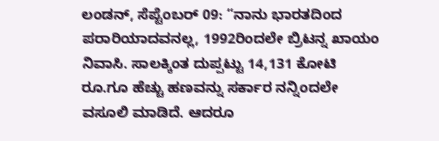ಲಂಡನ್, ಸೆಪ್ಟೆಂಬರ್ 09: “ನಾನು ಭಾರತದಿಂದ ಪರಾರಿಯಾದವನಲ್ಲ, 1992ರಿಂದಲೇ ಬ್ರಿಟನ್ನ ಖಾಯಂ ನಿವಾಸಿ. ಸಾಲಕ್ಕಿಂತ ದುಪ್ಪಟ್ಟು 14,131 ಕೋಟಿ ರೂ.ಗೂ ಹೆಚ್ಚು ಹಣವನ್ನು ಸರ್ಕಾರ ನನ್ನಿಂದಲೇ ವಸೂಲಿ ಮಾಡಿದೆ. ಆದರೂ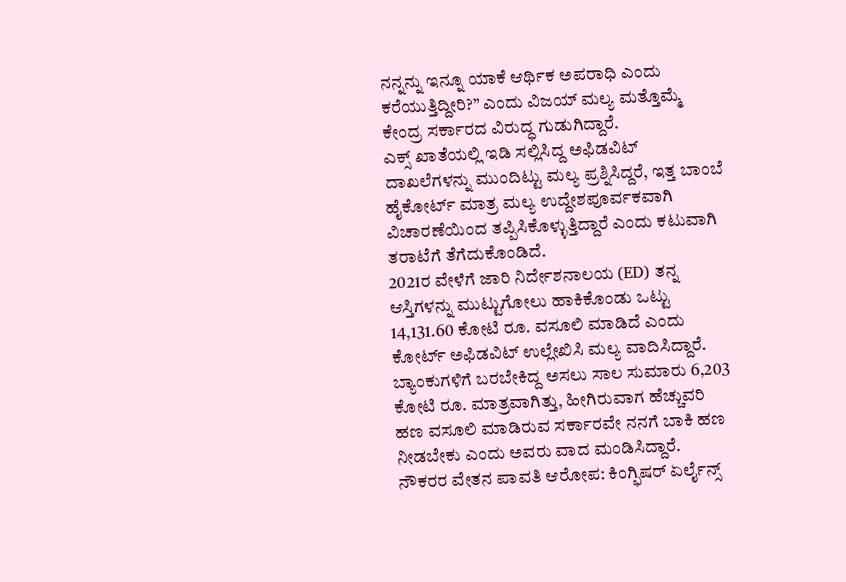ನನ್ನನ್ನು ಇನ್ನೂ ಯಾಕೆ ಆರ್ಥಿಕ ಅಪರಾಧಿ ಎಂದು ಕರೆಯುತ್ತಿದ್ದೀರಿ?” ಎಂದು ವಿಜಯ್ ಮಲ್ಯ ಮತ್ತೊಮ್ಮೆ ಕೇಂದ್ರ ಸರ್ಕಾರದ ವಿರುದ್ಧ ಗುಡುಗಿದ್ದಾರೆ.
ಎಕ್ಸ್ ಖಾತೆಯಲ್ಲಿ ಇಡಿ ಸಲ್ಲಿಸಿದ್ದ ಅಫಿಡವಿಟ್ ದಾಖಲೆಗಳನ್ನು ಮುಂದಿಟ್ಟು ಮಲ್ಯ ಪ್ರಶ್ನಿಸಿದ್ದರೆ, ಇತ್ತ ಬಾಂಬೆ ಹೈಕೋರ್ಟ್ ಮಾತ್ರ ಮಲ್ಯ ಉದ್ದೇಶಪೂರ್ವಕವಾಗಿ ವಿಚಾರಣೆಯಿಂದ ತಪ್ಪಿಸಿಕೊಳ್ಳುತ್ತಿದ್ದಾರೆ ಎಂದು ಕಟುವಾಗಿ ತರಾಟೆಗೆ ತೆಗೆದುಕೊಂಡಿದೆ.
2021ರ ವೇಳೆಗೆ ಜಾರಿ ನಿರ್ದೇಶನಾಲಯ (ED) ತನ್ನ ಆಸ್ತಿಗಳನ್ನು ಮುಟ್ಟುಗೋಲು ಹಾಕಿಕೊಂಡು ಒಟ್ಟು 14,131.60 ಕೋಟಿ ರೂ. ವಸೂಲಿ ಮಾಡಿದೆ ಎಂದು ಕೋರ್ಟ್ ಅಫಿಡವಿಟ್ ಉಲ್ಲೇಖಿಸಿ ಮಲ್ಯ ವಾದಿಸಿದ್ದಾರೆ. ಬ್ಯಾಂಕುಗಳಿಗೆ ಬರಬೇಕಿದ್ದ ಅಸಲು ಸಾಲ ಸುಮಾರು 6,203 ಕೋಟಿ ರೂ. ಮಾತ್ರವಾಗಿತ್ತು, ಹೀಗಿರುವಾಗ ಹೆಚ್ಚುವರಿ ಹಣ ವಸೂಲಿ ಮಾಡಿರುವ ಸರ್ಕಾರವೇ ನನಗೆ ಬಾಕಿ ಹಣ ನೀಡಬೇಕು ಎಂದು ಅವರು ವಾದ ಮಂಡಿಸಿದ್ದಾರೆ.
ನೌಕರರ ವೇತನ ಪಾವತಿ ಆರೋಪ: ಕಿಂಗ್ಫಿಷರ್ ಏರ್ಲೈನ್ಸ್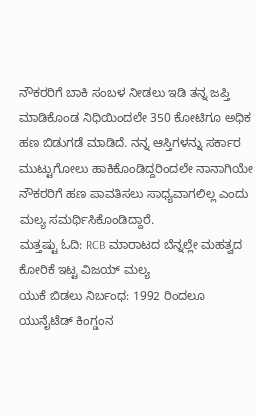ನೌಕರರಿಗೆ ಬಾಕಿ ಸಂಬಳ ನೀಡಲು ಇಡಿ ತನ್ನ ಜಪ್ತಿ ಮಾಡಿಕೊಂಡ ನಿಧಿಯಿಂದಲೇ 350 ಕೋಟಿಗೂ ಅಧಿಕ ಹಣ ಬಿಡುಗಡೆ ಮಾಡಿದೆ. ನನ್ನ ಆಸ್ತಿಗಳನ್ನು ಸರ್ಕಾರ ಮುಟ್ಟುಗೋಲು ಹಾಕಿಕೊಂಡಿದ್ದರಿಂದಲೇ ನಾನಾಗಿಯೇ ನೌಕರರಿಗೆ ಹಣ ಪಾವತಿಸಲು ಸಾಧ್ಯವಾಗಲಿಲ್ಲ ಎಂದು ಮಲ್ಯ ಸಮರ್ಥಿಸಿಕೊಂಡಿದ್ದಾರೆ.
ಮತ್ತಷ್ಟು ಓದಿ: RCB ಮಾರಾಟದ ಬೆನ್ನಲ್ಲೇ ಮಹತ್ವದ ಕೋರಿಕೆ ಇಟ್ಟ ವಿಜಯ್ ಮಲ್ಯ
ಯುಕೆ ಬಿಡಲು ನಿರ್ಬಂಧ: 1992 ರಿಂದಲೂ ಯುನೈಟೆಡ್ ಕಿಂಗ್ಡಂನ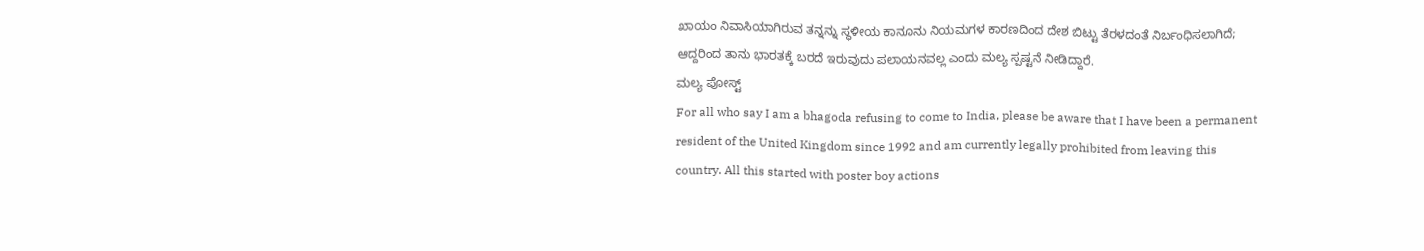ಖಾಯಂ ನಿವಾಸಿಯಾಗಿರುವ ತನ್ನನ್ನು ಸ್ಥಳೀಯ ಕಾನೂನು ನಿಯಮಗಳ ಕಾರಣದಿಂದ ದೇಶ ಬಿಟ್ಟು ತೆರಳದಂತೆ ನಿರ್ಬಂಧಿಸಲಾಗಿದೆ; ಆದ್ದರಿಂದ ತಾನು ಭಾರತಕ್ಕೆ ಬರದೆ ಇರುವುದು ಪಲಾಯನವಲ್ಲ ಎಂದು ಮಲ್ಯ ಸ್ಪಷ್ಟನೆ ನೀಡಿದ್ದಾರೆ.
ಮಲ್ಯ ಪೋಸ್ಟ್
For all who say I am a bhagoda refusing to come to India, please be aware that I have been a permanent resident of the United Kingdom since 1992 and am currently legally prohibited from leaving this country. All this started with poster boy actions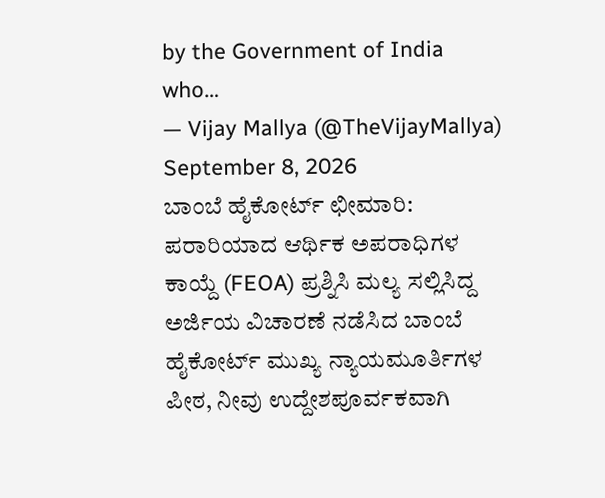by the Government of India who…
— Vijay Mallya (@TheVijayMallya) September 8, 2026
ಬಾಂಬೆ ಹೈಕೋರ್ಟ್ ಛೀಮಾರಿ: ಪರಾರಿಯಾದ ಆರ್ಥಿಕ ಅಪರಾಧಿಗಳ ಕಾಯ್ದೆ (FEOA) ಪ್ರಶ್ನಿಸಿ ಮಲ್ಯ ಸಲ್ಲಿಸಿದ್ದ ಅರ್ಜಿಯ ವಿಚಾರಣೆ ನಡೆಸಿದ ಬಾಂಬೆ ಹೈಕೋರ್ಟ್ ಮುಖ್ಯ ನ್ಯಾಯಮೂರ್ತಿಗಳ ಪೀಠ, ನೀವು ಉದ್ದೇಶಪೂರ್ವಕವಾಗಿ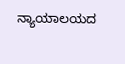ನ್ಯಾಯಾಲಯದ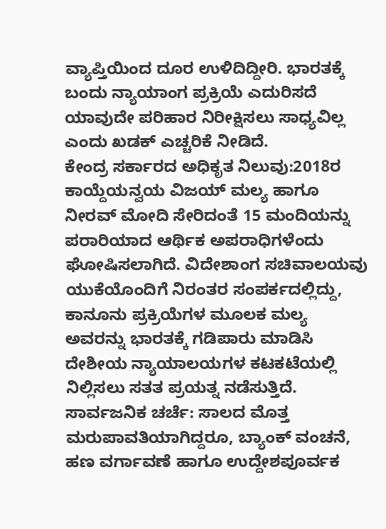ವ್ಯಾಪ್ತಿಯಿಂದ ದೂರ ಉಳಿದಿದ್ದೀರಿ. ಭಾರತಕ್ಕೆ ಬಂದು ನ್ಯಾಯಾಂಗ ಪ್ರಕ್ರಿಯೆ ಎದುರಿಸದೆ ಯಾವುದೇ ಪರಿಹಾರ ನಿರೀಕ್ಷಿಸಲು ಸಾಧ್ಯವಿಲ್ಲ ಎಂದು ಖಡಕ್ ಎಚ್ಚರಿಕೆ ನೀಡಿದೆ.
ಕೇಂದ್ರ ಸರ್ಕಾರದ ಅಧಿಕೃತ ನಿಲುವು:2018ರ ಕಾಯ್ದೆಯನ್ವಯ ವಿಜಯ್ ಮಲ್ಯ ಹಾಗೂ ನೀರವ್ ಮೋದಿ ಸೇರಿದಂತೆ 15 ಮಂದಿಯನ್ನು ಪರಾರಿಯಾದ ಆರ್ಥಿಕ ಅಪರಾಧಿಗಳೆಂದು ಘೋಷಿಸಲಾಗಿದೆ. ವಿದೇಶಾಂಗ ಸಚಿವಾಲಯವು ಯುಕೆಯೊಂದಿಗೆ ನಿರಂತರ ಸಂಪರ್ಕದಲ್ಲಿದ್ದು, ಕಾನೂನು ಪ್ರಕ್ರಿಯೆಗಳ ಮೂಲಕ ಮಲ್ಯ ಅವರನ್ನು ಭಾರತಕ್ಕೆ ಗಡಿಪಾರು ಮಾಡಿಸಿ ದೇಶೀಯ ನ್ಯಾಯಾಲಯಗಳ ಕಟಕಟೆಯಲ್ಲಿ ನಿಲ್ಲಿಸಲು ಸತತ ಪ್ರಯತ್ನ ನಡೆಸುತ್ತಿದೆ.
ಸಾರ್ವಜನಿಕ ಚರ್ಚೆ: ಸಾಲದ ಮೊತ್ತ ಮರುಪಾವತಿಯಾಗಿದ್ದರೂ, ಬ್ಯಾಂಕ್ ವಂಚನೆ, ಹಣ ವರ್ಗಾವಣೆ ಹಾಗೂ ಉದ್ದೇಶಪೂರ್ವಕ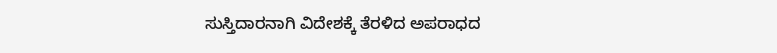ಸುಸ್ತಿದಾರನಾಗಿ ವಿದೇಶಕ್ಕೆ ತೆರಳಿದ ಅಪರಾಧದ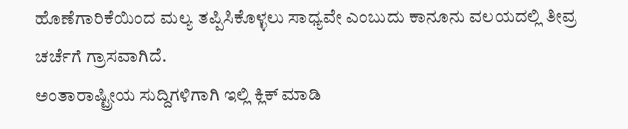ಹೊಣೆಗಾರಿಕೆಯಿಂದ ಮಲ್ಯ ತಪ್ಪಿಸಿಕೊಳ್ಳಲು ಸಾಧ್ಯವೇ ಎಂಬುದು ಕಾನೂನು ವಲಯದಲ್ಲಿ ತೀವ್ರ ಚರ್ಚೆಗೆ ಗ್ರಾಸವಾಗಿದೆ.
ಅಂತಾರಾಷ್ಟ್ರೀಯ ಸುದ್ದಿಗಳಿಗಾಗಿ ಇಲ್ಲಿ ಕ್ಲಿಕ್ ಮಾಡಿ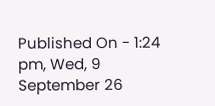Published On - 1:24 pm, Wed, 9 September 26